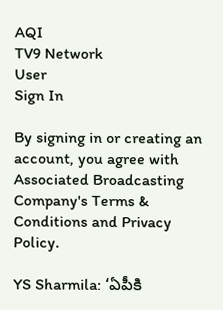AQI
TV9 Network
User
Sign In

By signing in or creating an account, you agree with Associated Broadcasting Company's Terms & Conditions and Privacy Policy.

YS Sharmila: ‘ఏపీకి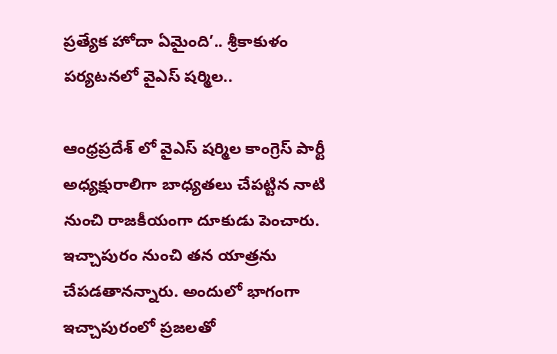ప్రత్యేక హోదా ఏమైంది’.. శ్రీకాకుళం పర్యటనలో వైఎస్ షర్మిల..

ఆంధ్రప్రదేశ్ లో వైఎస్ షర్మిల కాంగ్రెస్ పార్టీ అధ్యక్షురాలిగా బాధ్యతలు చేపట్టిన నాటి నుంచి రాజకీయంగా దూకుడు పెంచారు. ఇచ్చాపురం నుంచి తన యాత్రను చేపడతానన్నారు. అందులో భాగంగా ఇచ్చాపురంలో ప్రజలతో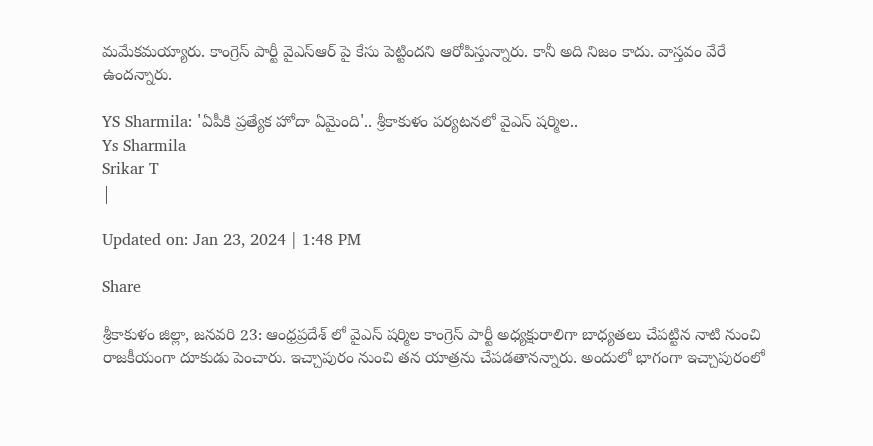మమేకమయ్యారు. కాంగ్రెస్ పార్టీ వైఎస్ఆర్ పై కేసు పెట్టిందని ఆరోపిస్తున్నారు. కానీ అది నిజం కాదు. వాస్తవం వేరే ఉందన్నారు.

YS Sharmila: 'ఏపీకి ప్రత్యేక హోదా ఏమైంది'.. శ్రీకాకుళం పర్యటనలో వైఎస్ షర్మిల..
Ys Sharmila
Srikar T
|

Updated on: Jan 23, 2024 | 1:48 PM

Share

శ్రీకాకుళం జిల్లా, జనవరి 23: ఆంధ్రప్రదేశ్ లో వైఎస్ షర్మిల కాంగ్రెస్ పార్టీ అధ్యక్షురాలిగా బాధ్యతలు చేపట్టిన నాటి నుంచి రాజకీయంగా దూకుడు పెంచారు. ఇచ్చాపురం నుంచి తన యాత్రను చేపడతానన్నారు. అందులో భాగంగా ఇచ్చాపురంలో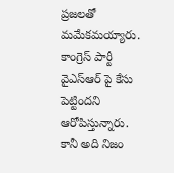ప్రజలతో మమేకమయ్యారు. కాంగ్రెస్ పార్టీ వైఎస్ఆర్ పై కేసు పెట్టిందని ఆరోపిస్తున్నారు. కానీ అది నిజం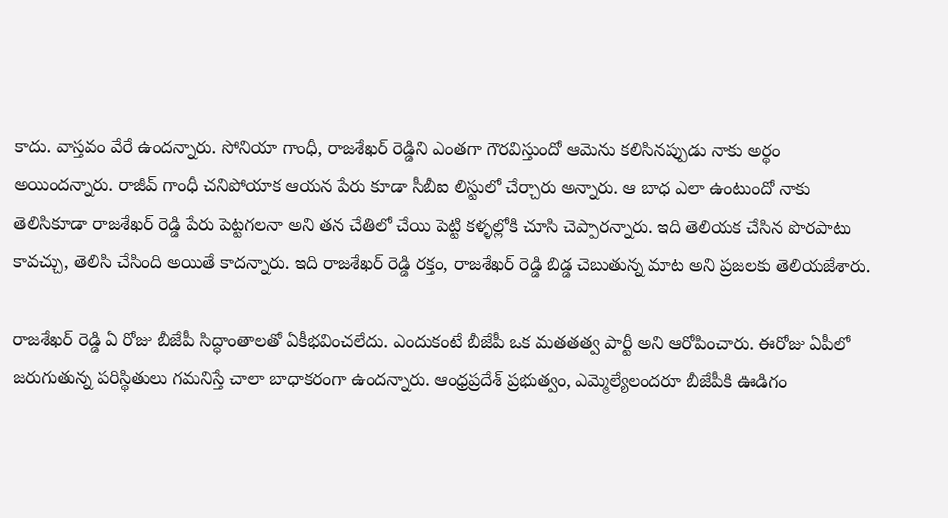కాదు. వాస్తవం వేరే ఉందన్నారు. సోనియా గాంధీ, రాజశేఖర్ రెడ్డిని ఎంతగా గౌరవిస్తుందో ఆమెను కలిసినప్పుడు నాకు అర్థం అయిందన్నారు. రాజీవ్ గాంధీ చనిపోయాక ఆయన పేరు కూడా సీబీఐ లిస్టులో చేర్చారు అన్నారు. ఆ బాధ ఎలా ఉంటుందో నాకు తెలిసికూడా రాజశేఖర్ రెడ్డి పేరు పెట్టగలనా అని తన చేతిలో చేయి పెట్టి కళ్ళల్లోకి చూసి చెప్పారన్నారు. ఇది తెలియక చేసిన పొరపాటు కావచ్చు, తెలిసి చేసింది అయితే కాదన్నారు. ఇది రాజశేఖర్ రెడ్డి రక్తం, రాజశేఖర్ రెడ్డి బిడ్డ చెబుతున్న మాట అని ప్రజలకు తెలియజేశారు.

రాజశేఖర్ రెడ్డి ఏ రోజు బీజేపీ సిద్ధాంతాలతో ఏకీభవించలేదు. ఎందుకంటే బీజేపీ ఒక మతతత్వ పార్టీ అని ఆరోపించారు. ఈరోజు ఏపీలో జరుగుతున్న పరిస్థితులు గమనిస్తే చాలా బాధాకరంగా ఉందన్నారు. ఆంధ్రప్రదేశ్ ప్రభుత్వం, ఎమ్మెల్యేలందరూ బీజేపీకి ఊడిగం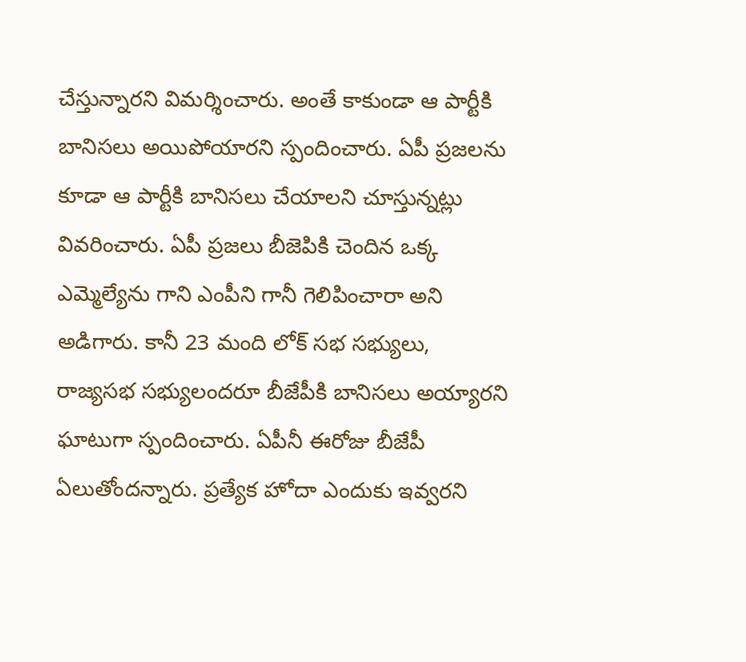చేస్తున్నారని విమర్శించారు. అంతే కాకుండా ఆ పార్టీకి బానిసలు అయిపోయారని స్పందించారు. ఏపీ ప్రజలను కూడా ఆ పార్టీకి బానిసలు చేయాలని చూస్తున్నట్లు వివరించారు. ఏపీ ప్రజలు బీజెపికి చెందిన ఒక్క ఎమ్మెల్యేను గాని ఎంపీని గానీ గెలిపించారా అని అడిగారు. కానీ 23 మంది లోక్ సభ సభ్యులు, రాజ్యసభ సభ్యులందరూ బీజేపీకి బానిసలు అయ్యారని ఘాటుగా స్పందించారు. ఏపీనీ ఈరోజు బీజేపీ ఏలుతోందన్నారు. ప్రత్యేక హోదా ఎందుకు ఇవ్వరని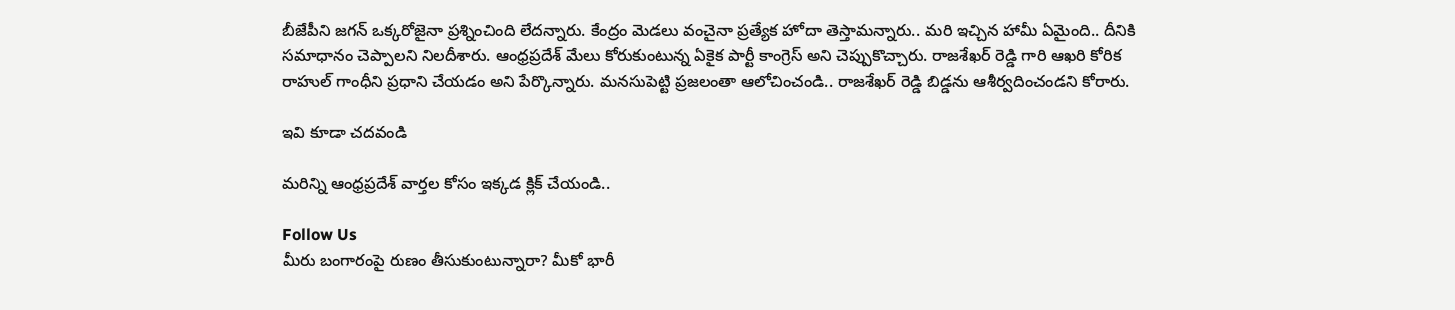బీజేపీని జగన్ ఒక్కరోజైనా ప్రశ్నించింది లేదన్నారు. కేంద్రం మెడలు వంచైనా ప్రత్యేక హోదా తెస్తామన్నారు.. మరి ఇచ్చిన హామీ ఏమైంది.. దీనికి సమాధానం చెప్పాలని నిలదీశారు. ఆంధ్రప్రదేశ్ మేలు కోరుకుంటున్న ఏకైక పార్టీ కాంగ్రెస్ అని చెప్పుకొచ్చారు. రాజశేఖర్ రెడ్డి గారి ఆఖరి కోరిక రాహుల్ గాంధీని ప్రధాని చేయడం అని పేర్కొన్నారు. మనసుపెట్టి ప్రజలంతా ఆలోచించండి.. రాజశేఖర్ రెడ్డి బిడ్డను ఆశీర్వదించండని కోరారు.

ఇవి కూడా చదవండి

మరిన్ని ఆంధ్రప్రదేశ్ వార్తల కోసం ఇక్కడ క్లిక్ చేయండి..

Follow Us
మీరు బంగారంపై రుణం తీసుకుంటున్నారా? మీకో భారీ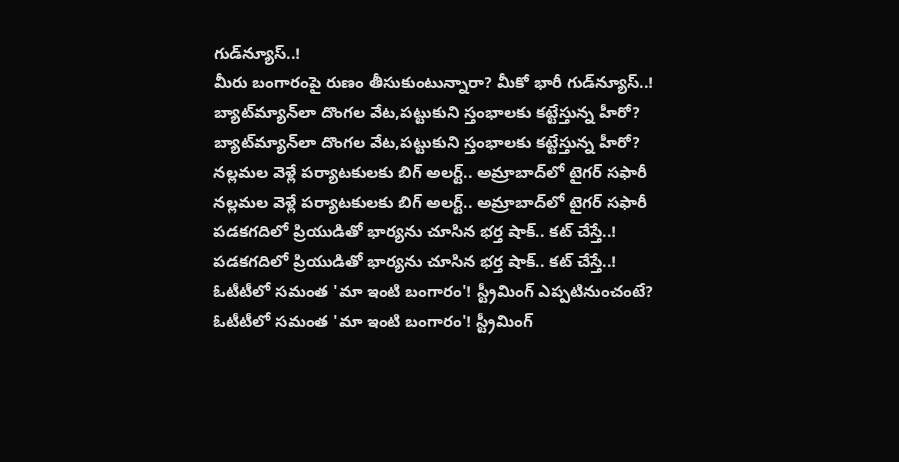గుడ్‌న్యూస్‌..!
మీరు బంగారంపై రుణం తీసుకుంటున్నారా? మీకో భారీ గుడ్‌న్యూస్‌..!
బ్యాట్‌మ్యాన్‌లా దొంగల వేట,పట్టుకుని స్తంభాలకు కట్టేస్తున్న హీరో?
బ్యాట్‌మ్యాన్‌లా దొంగల వేట,పట్టుకుని స్తంభాలకు కట్టేస్తున్న హీరో?
నల్లమల వెళ్లే పర్యాటకులకు బిగ్ అలర్ట్.. అమ్రాబాద్‌లో టైగర్ సఫారీ
నల్లమల వెళ్లే పర్యాటకులకు బిగ్ అలర్ట్.. అమ్రాబాద్‌లో టైగర్ సఫారీ
పడకగదిలో ప్రియుడితో భార్యను చూసిన భర్త షాక్.. కట్ చేస్తే..!
పడకగదిలో ప్రియుడితో భార్యను చూసిన భర్త షాక్.. కట్ చేస్తే..!
ఓటీటీలో సమంత 'మా ఇంటి బంగారం'! స్ట్రీమింగ్ ఎప్పటినుంచంటే?
ఓటీటీలో సమంత 'మా ఇంటి బంగారం'! స్ట్రీమింగ్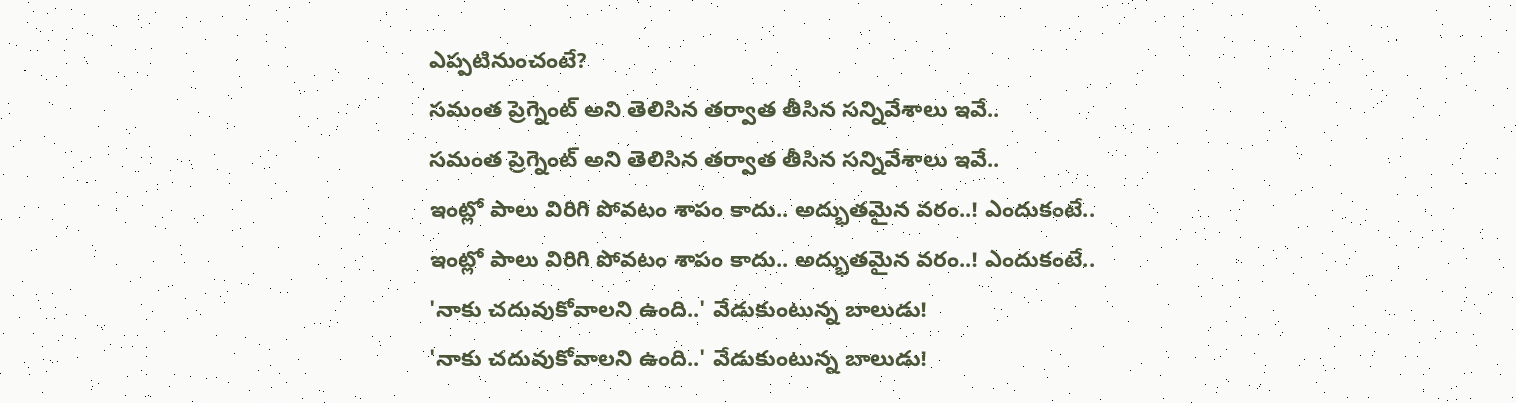ఎప్పటినుంచంటే?
సమంత ప్రెగ్నెంట్ అని తెలిసిన తర్వాత తీసిన సన్నివేశాలు ఇవే..
సమంత ప్రెగ్నెంట్ అని తెలిసిన తర్వాత తీసిన సన్నివేశాలు ఇవే..
ఇంట్లో పాలు విరిగి పోవటం శాపం కాదు.. అద్భుతమైన వరం..! ఎందుకంటే..
ఇంట్లో పాలు విరిగి పోవటం శాపం కాదు.. అద్భుతమైన వరం..! ఎందుకంటే..
'నాకు చదువుకోవాలని ఉంది..' వేడుకుంటున్న బాలుడు!
'నాకు చదువుకోవాలని ఉంది..' వేడుకుంటున్న బాలుడు!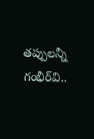తప్పులన్నీ గంభీర్‌వి..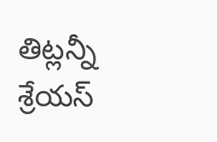తిట్లన్నీ శ్రేయస్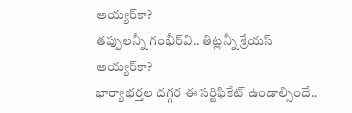అయ్యర్‌కా?
తప్పులన్నీ గంభీర్‌వి.. తిట్లన్నీ శ్రేయస్ అయ్యర్‌కా?
భార్యాభర్తల దగ్గర ఈ సర్టిఫికేట్ ఉండాల్సిందే..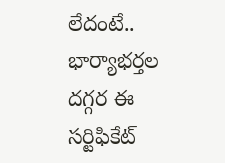లేదంటే..
భార్యాభర్తల దగ్గర ఈ సర్టిఫికేట్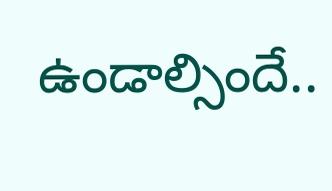ఉండాల్సిందే..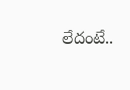లేదంటే..